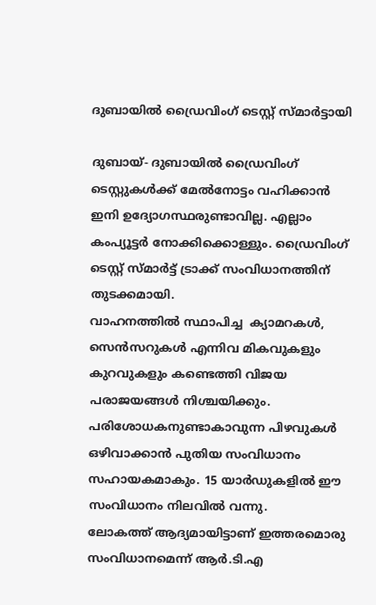ദുബായില്‍ ഡ്രൈവിംഗ് ടെസ്റ്റ് സ്മാര്‍ട്ടായി

ദുബായ്- ദുബായില്‍ ഡ്രൈവിംഗ്  ടെസ്റ്റുകള്‍ക്ക് മേല്‍നോട്ടം വഹിക്കാന്‍ ഇനി ഉദ്യോഗസ്ഥരുണ്ടാവില്ല. എല്ലാം കംപ്യൂട്ടര്‍ നോക്കിക്കൊള്ളും. ഡ്രൈവിംഗ് ടെസ്റ്റ് സ്മാര്‍ട്ട് ട്രാക്ക് സംവിധാനത്തിന് തുടക്കമായി.
വാഹനത്തില്‍ സ്ഥാപിച്ച  ക്യാമറകള്‍, സെന്‍സറുകള്‍ എന്നിവ മികവുകളും കുറവുകളും കണ്ടെത്തി വിജയ പരാജയങ്ങള്‍ നിശ്ചയിക്കും. പരിശോധകനുണ്ടാകാവുന്ന പിഴവുകള്‍ ഒഴിവാക്കാന്‍ പുതിയ സംവിധാനം സഹായകമാകും. 15 യാര്‍ഡുകളില്‍ ഈ സംവിധാനം നിലവില്‍ വന്നു.
ലോകത്ത് ആദ്യമായിട്ടാണ് ഇത്തരമൊരു സംവിധാനമെന്ന് ആര്‍.ടി.എ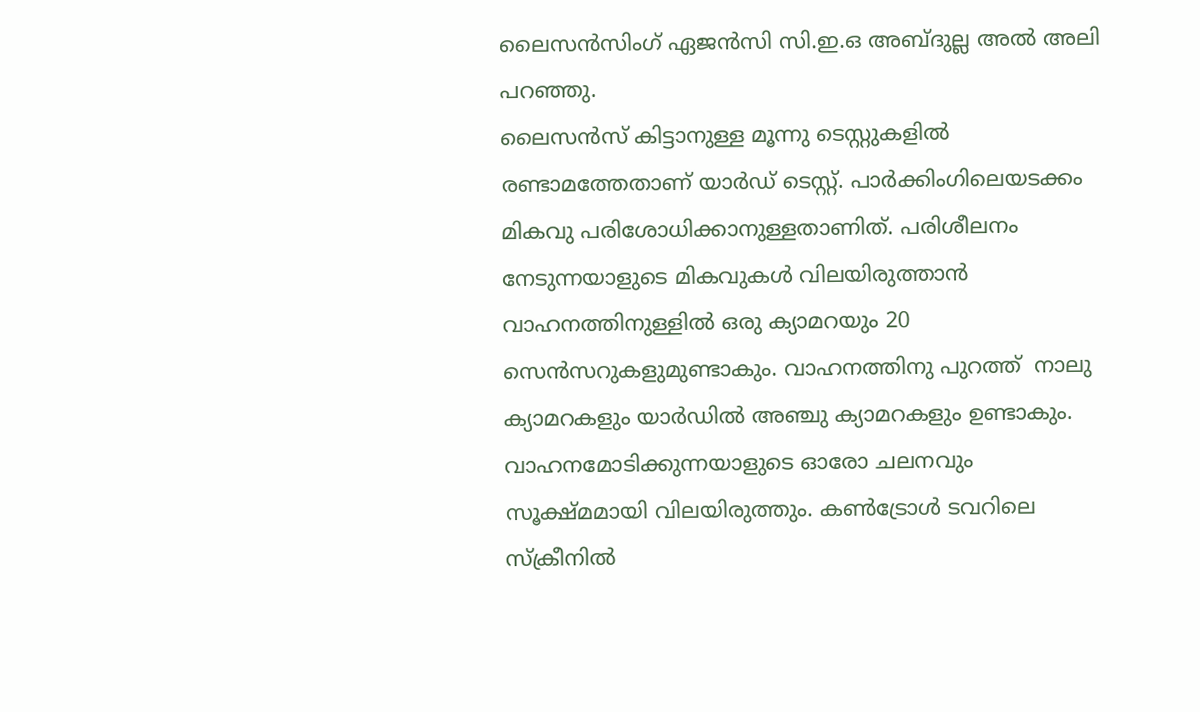ലൈസന്‍സിംഗ് ഏജന്‍സി സി.ഇ.ഒ അബ്ദുല്ല അല്‍ അലി പറഞ്ഞു.
ലൈസന്‍സ് കിട്ടാനുള്ള മൂന്നു ടെസ്റ്റുകളില്‍ രണ്ടാമത്തേതാണ് യാര്‍ഡ് ടെസ്റ്റ്. പാര്‍ക്കിംഗിലെയടക്കം മികവു പരിശോധിക്കാനുള്ളതാണിത്. പരിശീലനം നേടുന്നയാളുടെ മികവുകള്‍ വിലയിരുത്താന്‍ വാഹനത്തിനുള്ളില്‍ ഒരു ക്യാമറയും 20 സെന്‍സറുകളുമുണ്ടാകും. വാഹനത്തിനു പുറത്ത്  നാലു ക്യാമറകളും യാര്‍ഡില്‍ അഞ്ചു ക്യാമറകളും ഉണ്ടാകും. വാഹനമോടിക്കുന്നയാളുടെ ഓരോ ചലനവും സൂക്ഷ്മമായി വിലയിരുത്തും. കണ്‍ട്രോള്‍ ടവറിലെ സ്‌ക്രീനില്‍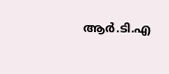ആര്‍.ടി.എ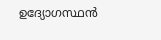ഉദ്യോഗസ്ഥന്‍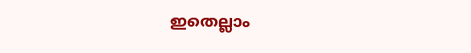ഇതെല്ലാം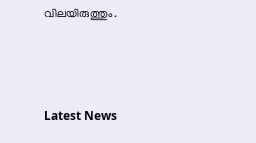വിലയിരുത്തും.



Latest News